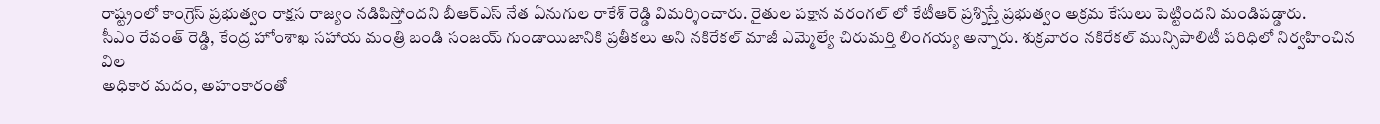రాష్ట్రంలో కాంగ్రెస్ ప్రభుత్వం రాక్షస రాజ్యం నడిపిస్తోందని బీఆర్ఎస్ నేత ఏనుగుల రాకేశ్ రెడ్డి విమర్శించారు. రైతుల పక్షాన వరంగల్ లో కేటీఆర్ ప్రశ్నిస్తే ప్రభుత్వం అక్రమ కేసులు పెట్టిందని మండిపడ్డారు.
సీఎం రేవంత్ రెడ్డి, కేంద్ర హోంశాఖ సహాయ మంత్రి బండి సంజయ్ గుండాయిజానికి ప్రతీకలు అని నకిరేకల్ మాజీ ఎమ్మెల్యే చిరుమర్తి లింగయ్య అన్నారు. శుక్రవారం నకిరేకల్ మున్సిపాలిటీ పరిధిలో నిర్వహించిన విల
అధికార మదం, అహంకారంతో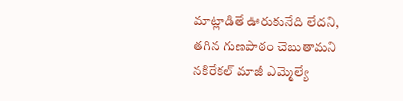మాట్లాడితే ఊరుకునేది లేదని, తగిన గుణపాఠం చెబుతామని నకిరేకల్ మాజీ ఎమ్మెల్యే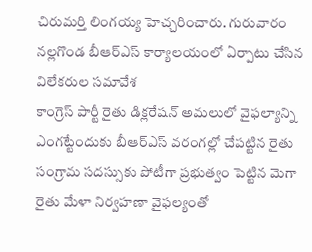చిరుమర్తి లింగయ్య హెచ్చరించారు. గురువారం నల్లగొండ బీఆర్ఎస్ కార్యాలయంలో ఏర్పాటు చేసిన విలేకరుల సమావేశ
కాంగ్రెస్ పార్టీ రైతు డిక్లరేషన్ అమలులో వైఫల్యాన్ని ఎంగట్టేందుకు బీఆర్ఎస్ వరంగల్లో చేపట్టిన రైతు సంగ్రామ సదస్సుకు పోటీగా ప్రభుత్వం పెట్టిన మెగా రైతు మేళా నిర్వహణా వైఫల్యంతో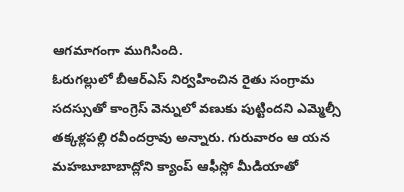ఆగమాగంగా ముగిసింది.
ఓరుగల్లులో బీఆర్ఎస్ నిర్వహించిన రైతు సంగ్రామ సదస్సుతో కాంగ్రెస్ వెన్నులో వణుకు పుట్టిందని ఎమ్మెల్సీ తక్కళ్లపల్లి రవీందర్రావు అన్నారు. గురువారం ఆ యన మహబూబాబాద్లోని క్యాంప్ ఆఫీస్లో మీడియాతో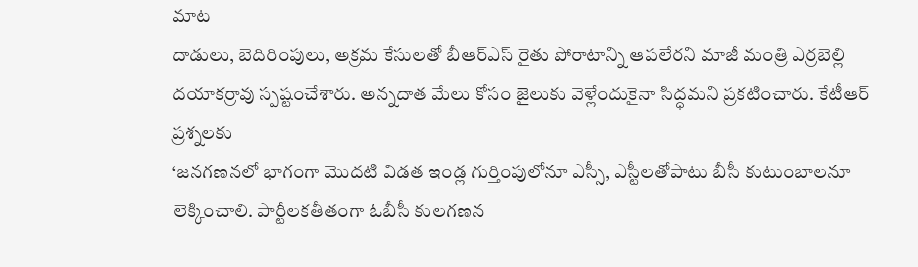మాట
దాడులు, బెదిరింపులు, అక్రమ కేసులతో బీఆర్ఎస్ రైతు పోరాటాన్ని ఆపలేరని మాజీ మంత్రి ఎర్రబెల్లి దయాకర్రావు స్పష్టంచేశారు. అన్నదాత మేలు కోసం జైలుకు వెళ్లేందుకైనా సిద్ధమని ప్రకటించారు. కేటీఆర్ ప్రశ్నలకు
‘జనగణనలో భాగంగా మొదటి విడత ఇండ్ల గుర్తింపులోనూ ఎస్సీ, ఎస్టీలతోపాటు బీసీ కుటుంబాలనూ లెక్కించాలి. పార్టీలకతీతంగా ఓబీసీ కులగణన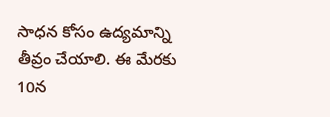సాధన కోసం ఉద్యమాన్ని తీవ్రం చేయాలి. ఈ మేరకు 10న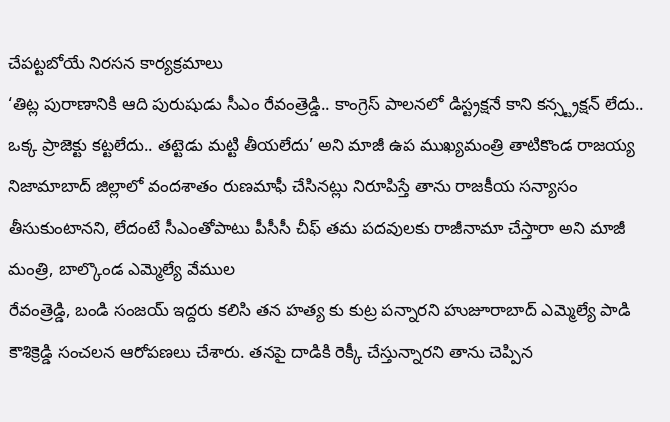చేపట్టబోయే నిరసన కార్యక్రమాలు
‘తిట్ల పురాణానికి ఆది పురుషుడు సీఎం రేవంత్రెడ్డి.. కాంగ్రెస్ పాలనలో డిస్ట్రక్షనే కాని కన్స్ట్రక్షన్ లేదు.. ఒక్క ప్రాజెక్టు కట్టలేదు.. తట్టెడు మట్టి తీయలేదు’ అని మాజీ ఉప ముఖ్యమంత్రి తాటికొండ రాజయ్య
నిజామాబాద్ జిల్లాలో వందశాతం రుణమాఫీ చేసినట్లు నిరూపిస్తే తాను రాజకీయ సన్యాసం తీసుకుంటానని, లేదంటే సీఎంతోపాటు పీసీసీ చీఫ్ తమ పదవులకు రాజీనామా చేస్తారా అని మాజీ మంత్రి, బాల్కొండ ఎమ్మెల్యే వేముల
రేవంత్రెడ్డి, బండి సంజయ్ ఇద్దరు కలిసి తన హత్య కు కుట్ర పన్నారని హుజూరాబాద్ ఎమ్మెల్యే పాడి కౌశిక్రెడ్డి సంచలన ఆరోపణలు చేశారు. తనపై దాడికి రెక్కీ చేస్తున్నారని తాను చెప్పిన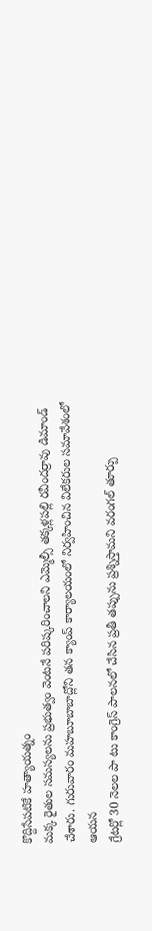కొద్దిసేపటికే హత్యాయత్నం
మక్క రైతుల సమస్యలను ప్రభుత్వం వెంటనే పరిష్కరించాలని ఎమ్మెల్సీ తక్కళ్లపల్లి రవీందర్రావు డిమాండ్ చేశారు. గురువారం మహబూబాబాద్లోని తన క్యాంప్ కార్యాలయంలో నిర్వహించిన విలేకరుల సమావేశంలో ఆయన
గ్రేటర్లో 30 నెలల పా టు కాంగ్రెస్ పాలనలో చేసిన ప్రతీ తప్పును ప్రశ్నిస్తామని వరంగల్ తూర్పు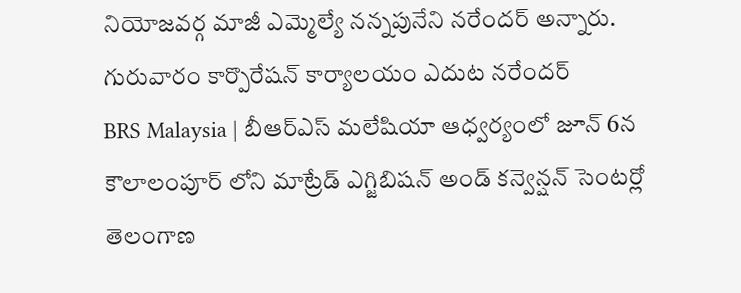నియోజవర్గ మాజీ ఎమ్మెల్యే నన్నపునేని నరేందర్ అన్నారు. గురువారం కార్పొరేషన్ కార్యాలయం ఎదుట నరేందర్
BRS Malaysia | బీఆర్ఎస్ మలేషియా ఆధ్వర్యంలో జూన్ 6న కౌలాలంపూర్ లోని మాట్రేడ్ ఎగ్జిబిషన్ అండ్ కన్వెన్షన్ సెంటర్లో తెలంగాణ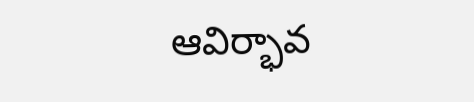ఆవిర్భావ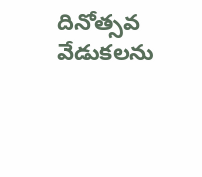దినోత్సవ వేడుకలను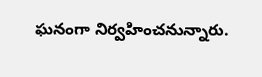ఘనంగా నిర్వహించనున్నారు.